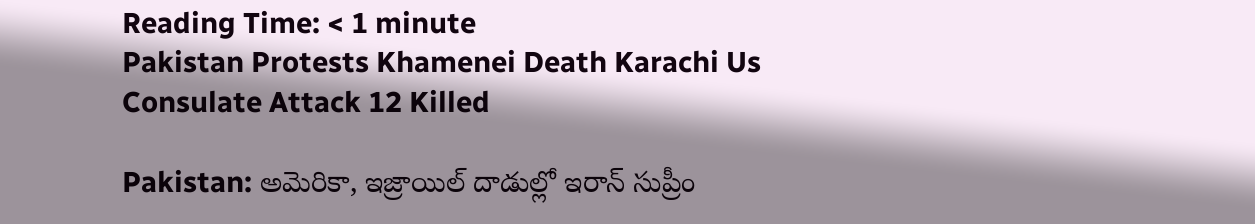Reading Time: < 1 minute
Pakistan Protests Khamenei Death Karachi Us Consulate Attack 12 Killed

Pakistan: అమెరికా, ఇజ్రాయిల్ దాడుల్లో ఇరాన్ సుప్రీం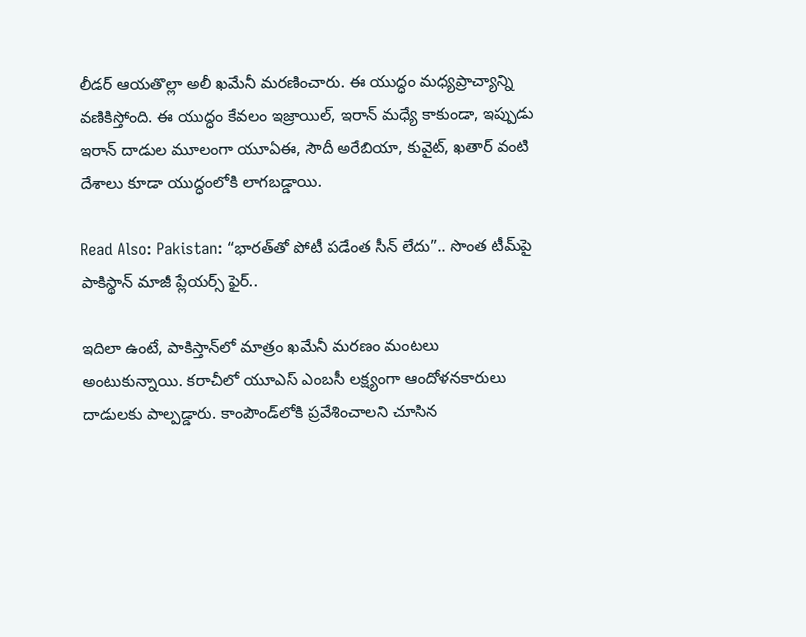లీడర్ ఆయతొల్లా అలీ ఖమేనీ మరణించారు. ఈ యుద్ధం మధ్యప్రాచ్యాన్ని వణికిస్తోంది. ఈ యుద్ధం కేవలం ఇజ్రాయిల్, ఇరాన్ మధ్యే కాకుండా, ఇప్పుడు ఇరాన్ దాడుల మూలంగా యూఏఈ, సౌదీ అరేబియా, కువైట్, ఖతార్ వంటి దేశాలు కూడా యుద్ధంలోకి లాగబడ్డాయి.

Read Also: Pakistan: “భారత్‌తో పోటీ పడేంత సీన్ లేదు”.. సొంత టీమ్‌పై పాకిస్థాన్ మాజీ ప్లేయర్స్ ఫైర్..

ఇదిలా ఉంటే, పాకిస్తాన్‌లో మాత్రం ఖమేనీ మరణం మంటలు అంటుకున్నాయి. కరాచీలో యూఎస్ ఎంబసీ లక్ష్యంగా ఆందోళనకారులు దాడులకు పాల్పడ్డారు. కాంపౌండ్‌లోకి ప్రవేశించాలని చూసిన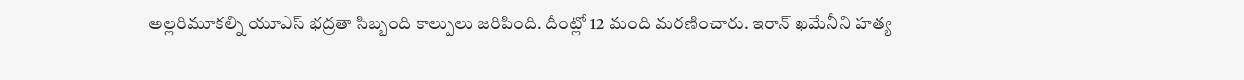అల్లరిమూకల్ని యూఎస్ భద్రతా సిబ్బంది కాల్పులు జరిపింది. దీంట్లో 12 మంది మరణించారు. ఇరాన్ ఖమేనీని హత్య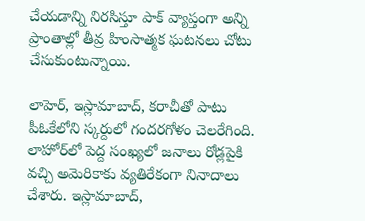చేయడాన్ని నిరసిస్తూ పాక్ వ్యాప్తంగా అన్ని ప్రాంతాల్లో తీవ్ర హింసాత్మక ఘటనలు చోటు చేసుకుంటున్నాయి.

లాహెర్, ఇస్లామాబాద్, కరాచీతో పాటు పీఓకేలోని స్కర్దులో గందరగోళం చెలరేగింది. లాహోర్‌లో పెద్ద సంఖ్యలో జనాలు రోడ్లపైకి వచ్చి అమెరికాకు వ్యతిరేకంగా నినాదాలు చేశారు. ఇస్లామాబాద్,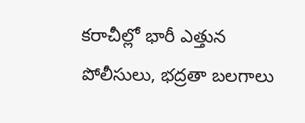కరాచీల్లో భారీ ఎత్తున పోలీసులు, భద్రతా బలగాలు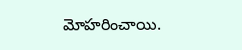మోహరించాయి.